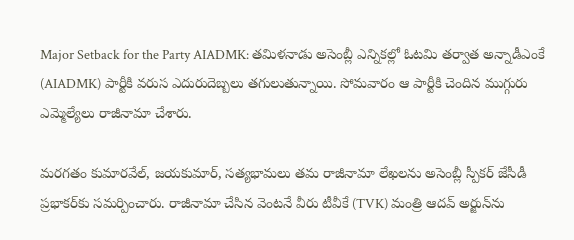Major Setback for the Party AIADMK: తమిళనాడు అసెంబ్లీ ఎన్నికల్లో ఓటమి తర్వాత అన్నాడీఎంకే (AIADMK) పార్టీకి వరుస ఎదురుదెబ్బలు తగులుతున్నాయి. సోమవారం ఆ పార్టీకి చెందిన ముగ్గురు ఎమ్మెల్యేలు రాజీనామా చేశారు.

మరగతం కుమారవేల్, జయకుమార్, సత్యభామలు తమ రాజీనామా లేఖలను అసెంబ్లీ స్పీకర్ జేసీడీ ప్రభాకర్‌కు సమర్పించారు. రాజీనామా చేసిన వెంటనే వీరు టీవీకే (TVK) మంత్రి ఆదవ్ అర్జున్‌ను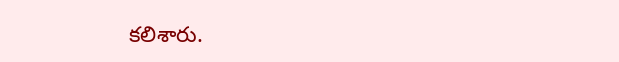కలిశారు.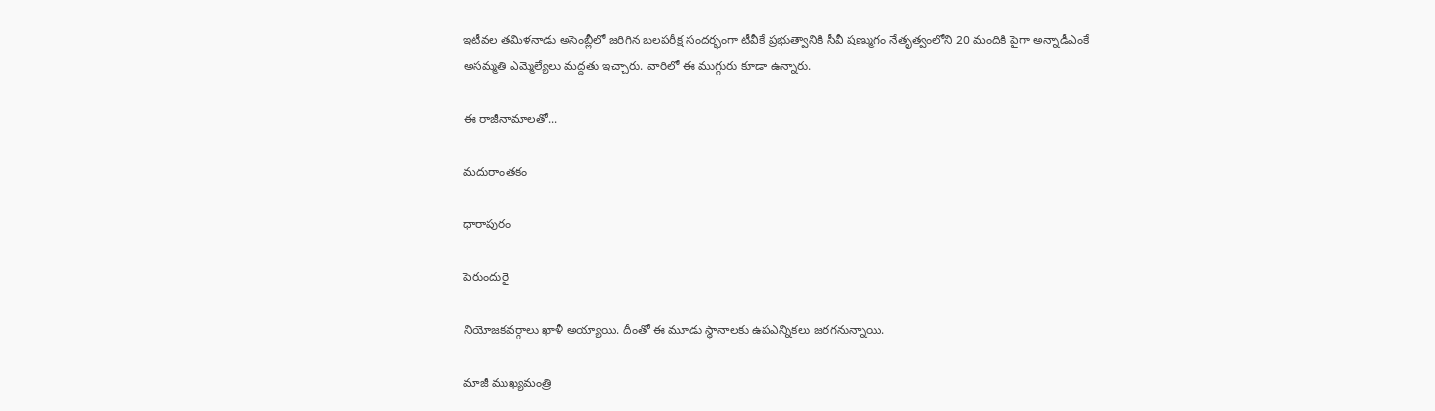ఇటీవల తమిళనాడు అసెంబ్లీలో జరిగిన బలపరీక్ష సందర్భంగా టీవీకే ప్రభుత్వానికి సీవీ షణ్ముగం నేతృత్వంలోని 20 మందికి పైగా అన్నాడీఎంకే అసమ్మతి ఎమ్మెల్యేలు మద్దతు ఇచ్చారు. వారిలో ఈ ముగ్గురు కూడా ఉన్నారు.

ఈ రాజీనామాలతో...

మదురాంతకం

ధారాపురం

పెరుందురై

నియోజకవర్గాలు ఖాళీ అయ్యాయి. దీంతో ఈ మూడు స్థానాలకు ఉపఎన్నికలు జరగనున్నాయి.

మాజీ ముఖ్యమంత్రి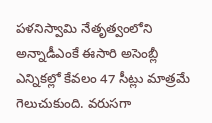పళనిస్వామి నేతృత్వంలోని అన్నాడీఎంకే ఈసారి అసెంబ్లీ ఎన్నికల్లో కేవలం 47 సీట్లు మాత్రమే గెలుచుకుంది. వరుసగా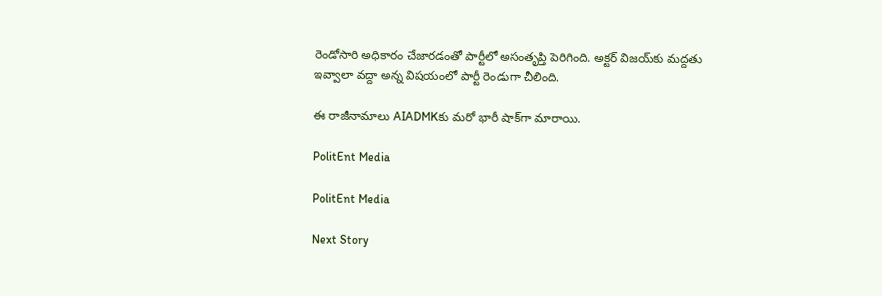రెండోసారి అధికారం చేజారడంతో పార్టీలో అసంతృప్తి పెరిగింది. అక్టర్ విజయ్‌కు మద్దతు ఇవ్వాలా వద్దా అన్న విషయంలో పార్టీ రెండుగా చీలింది.

ఈ రాజీనామాలు AIADMKకు మరో భారీ షాక్‌గా మారాయి.

PolitEnt Media

PolitEnt Media

Next Story